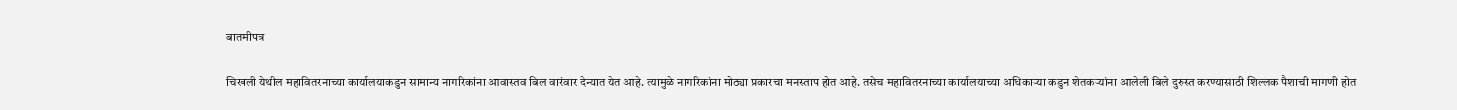बातमीपत्र

चिखली येथील महावितरनाच्या कार्यालयाकडुन सामान्य नागरिकांना आवास्तव बिल वारंवार देन्यात येत आहे. त्यामुळे नागरिकांना मोठ्या प्रकारचा मनस्ताप होत आहे. तसेच महावितरनाच्या कार्यालयाच्या अधिकार्‍या कडुन शेतकऱ्यांना आलेली बिले दुरुस्त करण्यासाठी शिल्लक पैशाची मागणी होत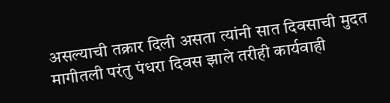असल्याची तक्रार दिली असता त्यांनी सात दिवसाची मुदत मागीतली परंतु पंधरा दिवस झाले तरीही कार्यवाही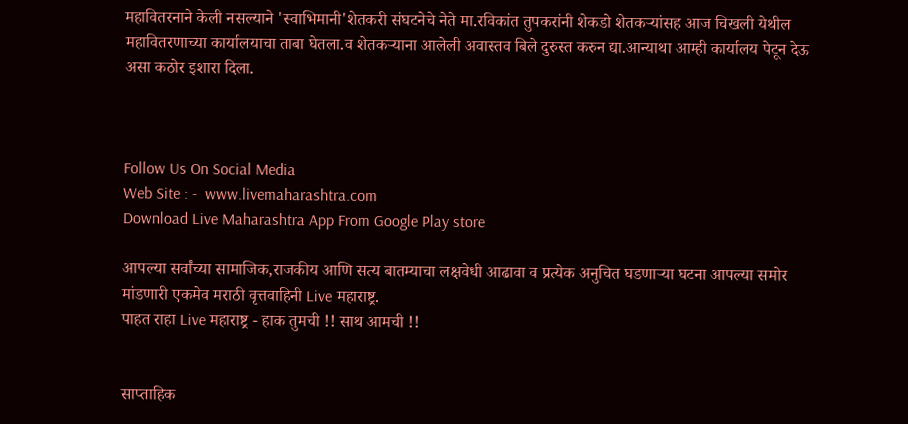महावितरनाने केली नसल्याने 'स्वाभिमानी'शेतकरी संघटनेचे नेते मा.रविकांत तुपकरांनी शेकडो शेतकऱ्यांसह आज चिखली येथील महावितरणाच्या कार्यालयाचा ताबा घेतला.व शेतकर्‍याना आलेली अवास्तव बिले दुरुस्त करुन द्या.आन्याथा आम्ही कार्यालय पेटून देऊ असा कठोर इशारा दिला.



Follow Us On Social Media
Web Site : -  www.livemaharashtra.com
Download Live Maharashtra App From Google Play store

आपल्या सर्वांच्या सामाजिक,राजकीय आणि सत्य बातम्याचा लक्षवेधी आढावा व प्रत्येक अनुचित घडणाऱ्या घटना आपल्या समोर मांडणारी एकमेव मराठी वृत्तवाहिनी Live महाराष्ट्र.
पाहत राहा Live महाराष्ट्र - हाक तुमची !! साथ आमची !!


साप्ताहिक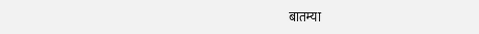बातम्या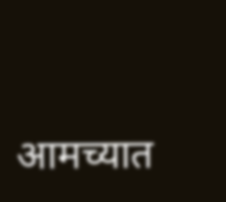आमच्यात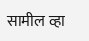सामील व्हा